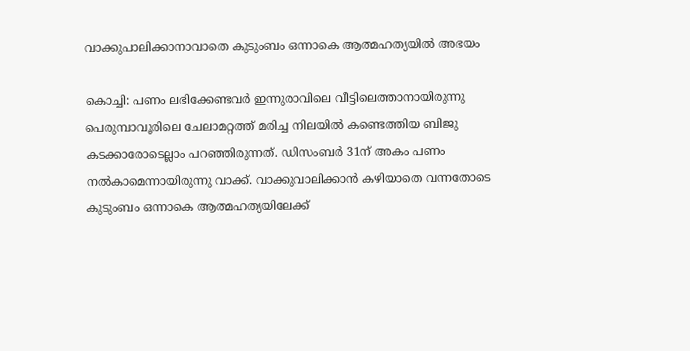വാക്കുപാലിക്കാനാവാതെ കുടുംബം ഒന്നാകെ ആത്മഹത്യയില്‍ അഭയം

കൊച്ചി: പണം ലഭിക്കേണ്ടവര്‍ ഇന്നുരാവിലെ വീട്ടിലെത്താനായിരുന്നു പെരുമ്പാവൂരിലെ ചേലാമറ്റത്ത്‌ മരിച്ച നിലയില്‍ കണ്ടെത്തിയ ബിജു കടക്കാരോടെല്ലാം പറഞ്ഞിരുന്നത്‌. ഡിസംബര്‍ 31ന്‌ അകം പണം നല്‍കാമെന്നായിരുന്നു വാക്ക്‌. വാക്കുവാലിക്കാന്‍ കഴിയാതെ വന്നതോടെ കുടുംബം ഒന്നാകെ ആത്മഹത്യയിലേക്ക്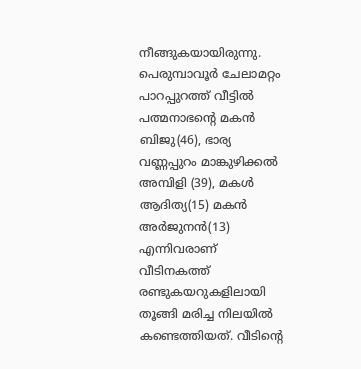നീങ്ങുകയായിരുന്നു. പെരുമ്പാവൂര്‍ ചേലാമറ്റം പാറപ്പുറത്ത്‌ വീട്ടില്‍ പത്മനാഭന്റെ മകന്‍ ബിജു(46), ഭാര്യ വണ്ണപ്പുറം മാങ്കുഴിക്കല്‍ അമ്പിളി (39), മകള്‍ ആദിത്യ(15) മകന്‍ അര്‍ജുനന്‍(13) എന്നിവരാണ്‌ വീടിനകത്ത്‌ രണ്ടുകയറുകളിലായി തൂങ്ങി മരിച്ച നിലയില്‍ കണ്ടെത്തിയത്‌. വീടിന്റെ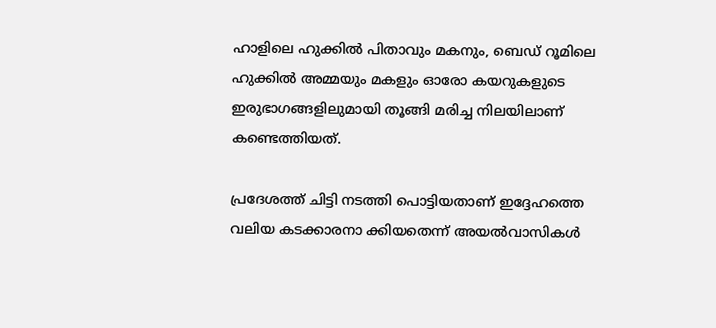ഹാളിലെ ഹുക്കില്‍ പിതാവും മകനും, ബെഡ്‌ റൂമിലെ ഹുക്കില്‍ അമ്മയും മകളും ഓരോ കയറുകളുടെ ഇരുഭാഗങ്ങളിലുമായി തൂങ്ങി മരിച്ച നിലയിലാണ്‌ കണ്ടെത്തിയത്‌.

പ്രദേശത്ത് ചിട്ടി നടത്തി പൊട്ടിയതാണ്‌ ഇദ്ദേഹത്തെ വലിയ കടക്കാരനാ ക്കിയതെന്ന്‌ അയല്‍വാസികള്‍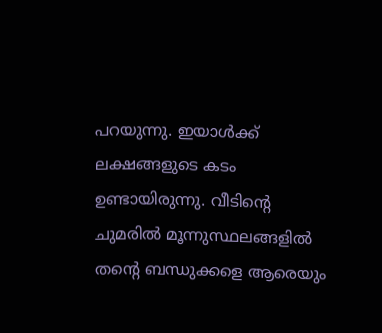പറയുന്നു. ഇയാള്‍ക്ക്‌ ലക്ഷങ്ങളുടെ കടം ഉണ്ടായിരുന്നു. വീടിന്റെ ചുമരില്‍ മൂന്നുസ്ഥലങ്ങളില്‍ തന്റെ ബന്ധുക്കളെ ആരെയും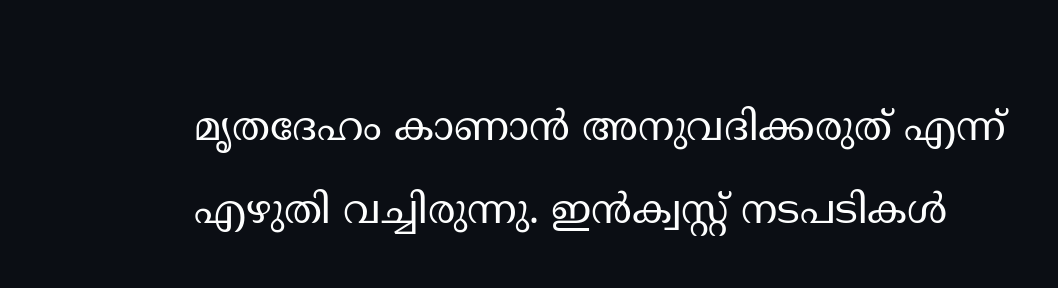മൃതദേഹം കാണാന്‍ അനുവദിക്കരുത്‌ എന്ന്‌ എഴുതി വച്ചിരുന്നു. ഇന്‍ക്വസ്റ്റ്‌ നടപടികൾ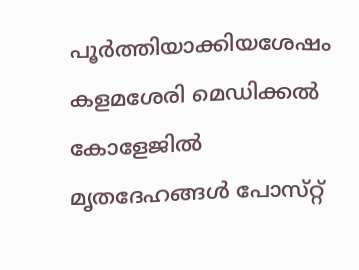പൂര്‍ത്തിയാക്കിയശേഷം കളമശേരി മെഡിക്കല്‍ കോളേജില്‍ മൃതദേഹങ്ങള്‍ പോസ്‌റ്റ്‌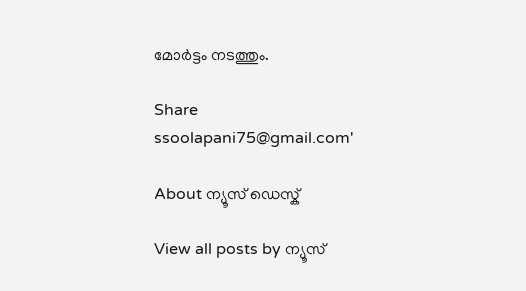മോര്‍ട്ടം നടത്തും.

Share
ssoolapani75@gmail.com'

About ന്യൂസ് ഡെസ്ക്

View all posts by ന്യൂസ്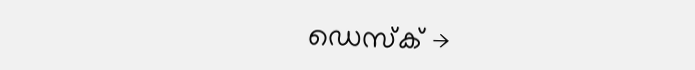ഡെസ്ക് →